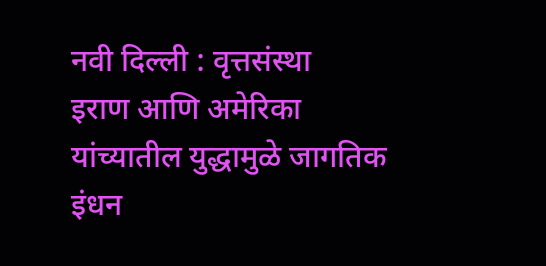नवी दिल्ली : वृत्तसंस्था
इराण आणि अमेरिका यांच्यातील युद्धामुळे जागतिक इंधन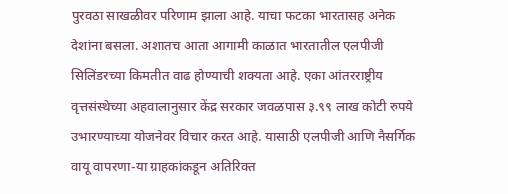पुरवठा साखळीवर परिणाम झाला आहे. याचा फटका भारतासह अनेक देशांना बसला. अशातच आता आगामी काळात भारतातील एलपीजी सिलिंडरच्या किमतीत वाढ होण्याची शक्यता आहे. एका आंतरराष्ट्रीय वृत्तसंस्थेच्या अहवालानुसार केंद्र सरकार जवळपास ३.९९ लाख कोटी रुपये उभारण्याच्या योजनेवर विचार करत आहे. यासाठी एलपीजी आणि नैसर्गिक वायू वापरणा-या ग्राहकांकडून अतिरिक्त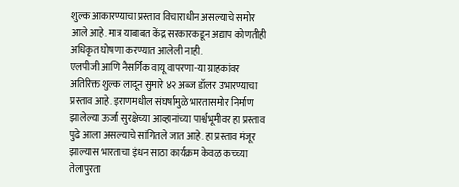शुल्क आकारण्याचा प्रस्ताव विचाराधीन असल्याचे समोर आले आहे. मात्र याबाबत केंद्र सरकारकडून अद्याप कोणतीही अधिकृत घोषणा करण्यात आलेली नाही.
एलपीजी आणि नैसर्गिक वायू वापरणा-या ग्राहकांवर अतिरिक्त शुल्क लादून सुमारे ४२ अब्ज डॉलर उभारण्याचा प्रस्ताव आहे. इराणमधील संघर्षामुळे भारतासमोर निर्माण झालेल्या ऊर्जा सुरक्षेच्या आव्हानांच्या पार्श्वभूमीवर हा प्रस्ताव पुढे आला असल्याचे सांगितले जात आहे. हा प्रस्ताव मंजूर झाल्यास भारताचा इंधन साठा कार्यक्रम केवळ कच्च्या तेलापुरता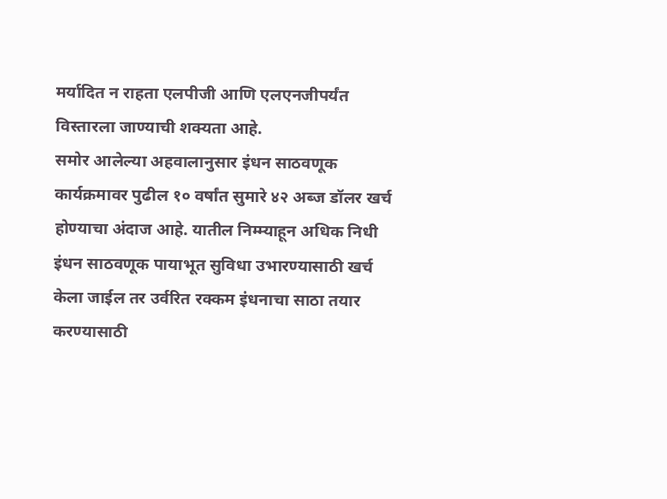मर्यादित न राहता एलपीजी आणि एलएनजीपर्यंत विस्तारला जाण्याची शक्यता आहे.
समोर आलेल्या अहवालानुसार इंधन साठवणूक कार्यक्रमावर पुढील १० वर्षांत सुमारे ४२ अब्ज डॉलर खर्च होण्याचा अंदाज आहे. यातील निम्म्याहून अधिक निधी इंधन साठवणूक पायाभूत सुविधा उभारण्यासाठी खर्च केला जाईल तर उर्वरित रक्कम इंधनाचा साठा तयार करण्यासाठी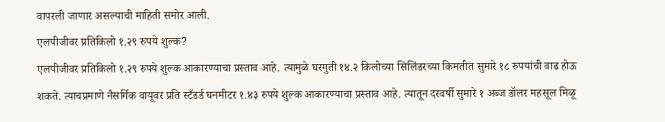वापरली जाणार असल्याची माहिती समोर आली.
एलपीजीवर प्रतिकिलो १.२९ रुपये शुल्क?
एलपीजीवर प्रतिकिलो १.२९ रुपये शुल्क आकारण्याचा प्रस्ताव आहे. त्यामुळे घरगुती १४.२ किलोच्या सिलिंडरच्या किमतीत सुमारे १८ रुपयांची वाढ होऊ शकते. त्याचप्रमाणे नैसर्गिक वायूवर प्रति स्टँडर्ड घनमीटर १.४३ रुपये शुल्क आकारण्याचा प्रस्ताव आहे. त्यातून दरवर्षी सुमारे १ अब्ज डॉलर महसूल मिळू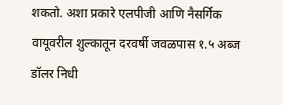शकतो. अशा प्रकारे एलपीजी आणि नैसर्गिक वायूवरील शुल्कातून दरवर्षी जवळपास १.५ अब्ज डॉलर निधी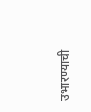उभारण्याची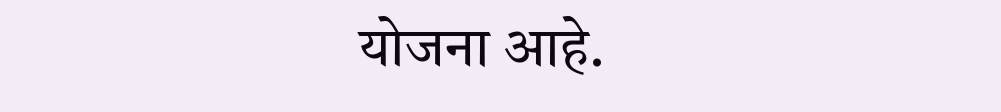योजना आहे.